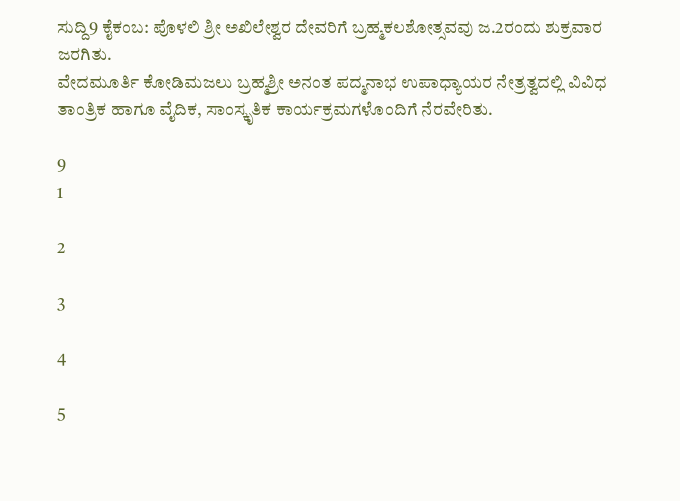ಸುದ್ದಿ9 ಕೈಕಂಬ: ಪೊಳಲಿ ಶ್ರೀ ಅಖಿಲೇಶ್ವರ ದೇವರಿಗೆ ಬ್ರಹ್ಮಕಲಶೋತ್ಸವವು ಜ.2ರಂದು ಶುಕ್ರವಾರ ಜರಗಿತು.
ವೇದಮೂರ್ತಿ ಕೋಡಿಮಜಲು ಬ್ರಹ್ಮಶ್ರೀ ಅನಂತ ಪದ್ಮನಾಭ ಉಪಾಧ್ಯಾಯರ ನೇತ್ರತ್ವದಲ್ಲಿ ವಿವಿಧ ತಾಂತ್ರಿಕ ಹಾಗೂ ವೈದಿಕ, ಸಾಂಸ್ಕೃತಿಕ ಕಾರ್ಯಕ್ರಮಗಳೊಂದಿಗೆ ನೆರವೇರಿತು.

9
1

2

3

4

5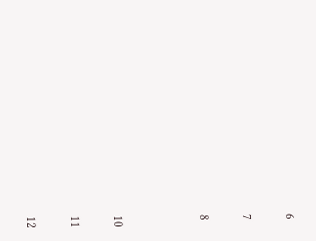6

7

8



10

11

12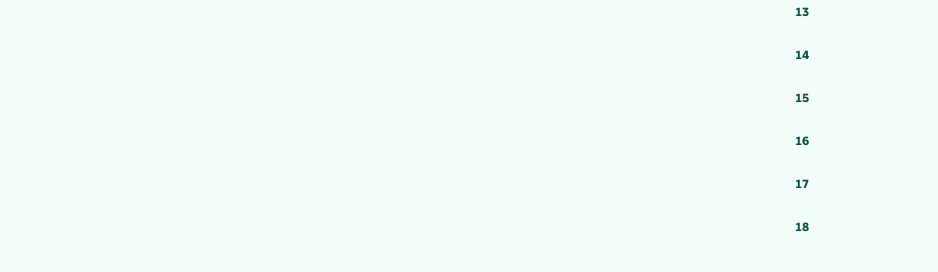13

14

15

16

17

18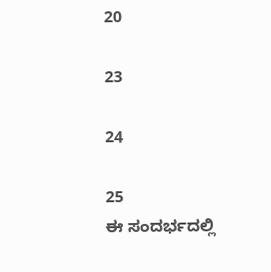20

23

24

25
ಈ ಸಂದರ್ಭದಲ್ಲಿ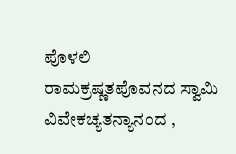ಪೊಳಲಿ ರಾಮಕ್ರಷ್ಣತಪೊವನದ ಸ್ವಾಮಿ ವಿವೇಕಚ್ಯತನ್ಯಾನಂದ ,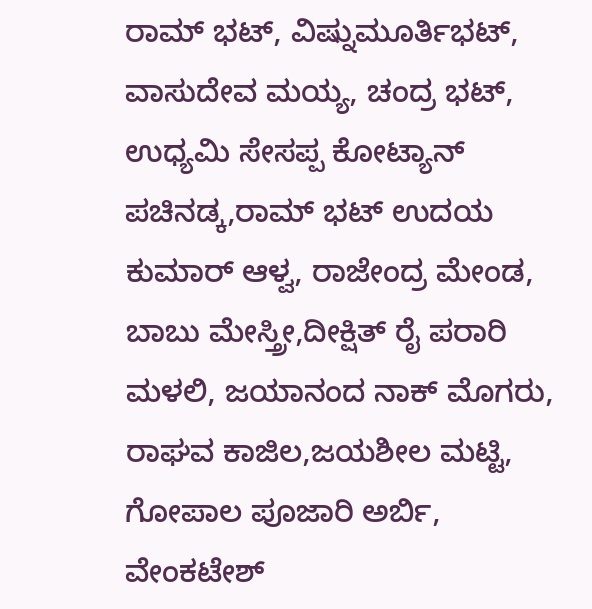ರಾಮ್ ಭಟ್, ವಿಷ್ನುಮೂರ್ತಿಭಟ್, ವಾಸುದೇವ ಮಯ್ಯ, ಚಂದ್ರ ಭಟ್, ಉಧ್ಯಮಿ ಸೇಸಪ್ಪ ಕೋಟ್ಯಾನ್ ಪಚಿನಡ್ಕ,ರಾಮ್ ಭಟ್ ಉದಯ ಕುಮಾರ್ ಆಳ್ವ, ರಾಜೇಂದ್ರ ಮೇಂಡ, ಬಾಬು ಮೇಸ್ತ್ರೀ,ದೀಕ್ಷಿತ್ ರೈ ಪರಾರಿ ಮಳಲಿ, ಜಯಾನಂದ ನಾಕ್ ಮೊಗರು, ರಾಘವ ಕಾಜಿಲ,ಜಯಶೀಲ ಮಟ್ಟಿ, ಗೋಪಾಲ ಪೂಜಾರಿ ಅರ್ಬಿ, ವೇಂಕಟೇಶ್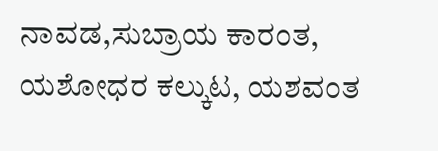ನಾವಡ,ಸುಬ್ರಾಯ ಕಾರಂತ, ಯಶೋಧರ ಕಲ್ಕುಟ, ಯಶವಂತ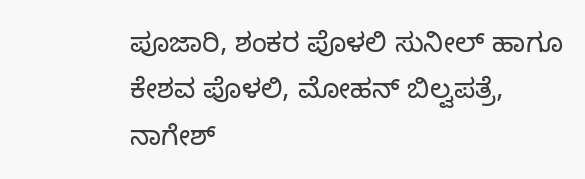ಪೂಜಾರಿ, ಶಂಕರ ಪೊಳಲಿ ಸುನೀಲ್ ಹಾಗೂ ಕೇಶವ ಪೊಳಲಿ, ಮೋಹನ್ ಬಿಲ್ವಪತ್ರೆ, ನಾಗೇಶ್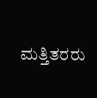ಮತ್ತಿತರರು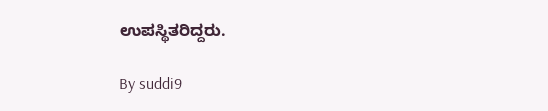ಉಪಸ್ಥಿತರಿದ್ದರು.

By suddi9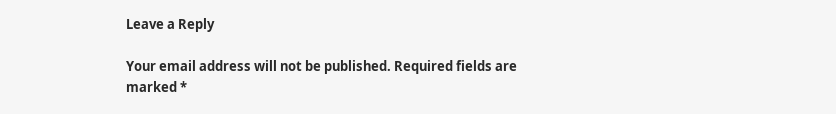Leave a Reply

Your email address will not be published. Required fields are marked *